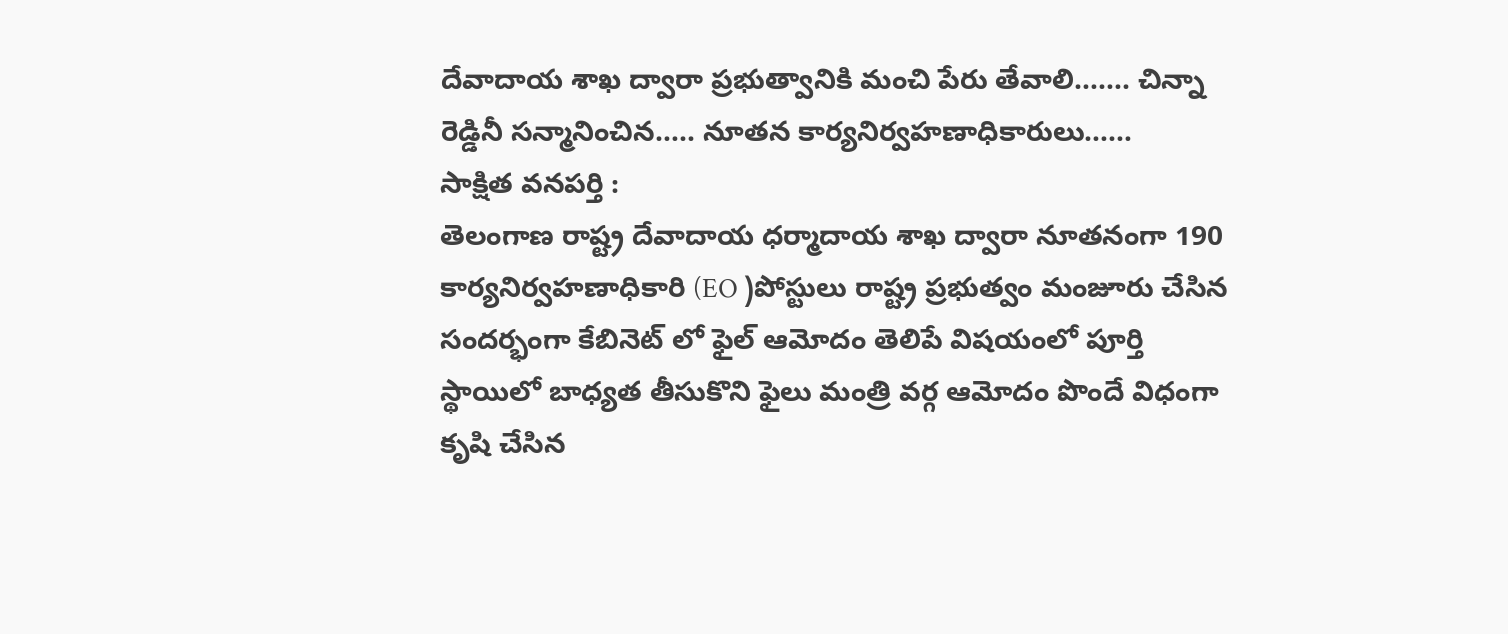దేవాదాయ శాఖ ద్వారా ప్రభుత్వానికి మంచి పేరు తేవాలి……. చిన్నా రెడ్డినీ సన్మానించిన….. నూతన కార్యనిర్వహణాధికారులు……
సాక్షిత వనపర్తి :
తెలంగాణ రాష్ట్ర దేవాదాయ ధర్మాదాయ శాఖ ద్వారా నూతనంగా 190 కార్యనిర్వహణాధికారి (EO )పోస్టులు రాష్ట్ర ప్రభుత్వం మంజూరు చేసిన సందర్భంగా కేబినెట్ లో ఫైల్ ఆమోదం తెలిపే విషయంలో పూర్తి స్థాయిలో బాధ్యత తీసుకొని ఫైలు మంత్రి వర్గ ఆమోదం పొందే విధంగా కృషి చేసిన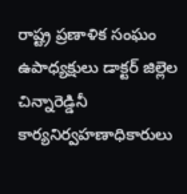రాష్ట్ర ప్రణాళిక సంఘం ఉపాధ్యక్షులు డాక్టర్ జిల్లెల చిన్నారెడ్డినీ కార్యనిర్వహణాధికారులు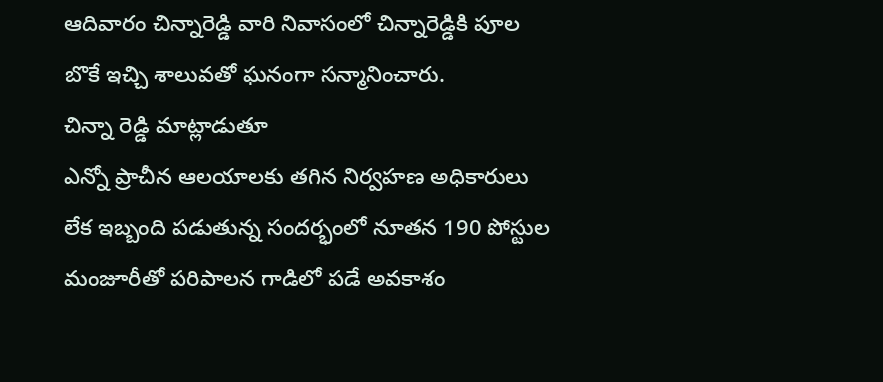ఆదివారం చిన్నారెడ్డి వారి నివాసంలో చిన్నారెడ్డికి పూల బొకే ఇచ్చి శాలువతో ఘనంగా సన్మానించారు.
చిన్నా రెడ్డి మాట్లాడుతూ
ఎన్నో ప్రాచీన ఆలయాలకు తగిన నిర్వహణ అధికారులు లేక ఇబ్బంది పడుతున్న సందర్భంలో నూతన 190 పోస్టుల మంజూరీతో పరిపాలన గాడిలో పడే అవకాశం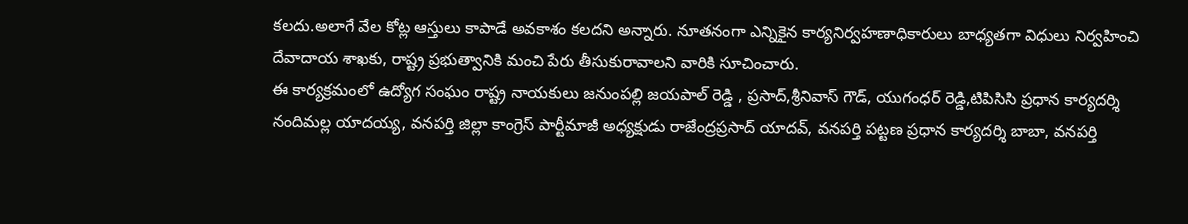కలదు.అలాగే వేల కోట్ల ఆస్తులు కాపాడే అవకాశం కలదని అన్నారు. నూతనంగా ఎన్నికైన కార్యనిర్వహణాధికారులు బాధ్యతగా విధులు నిర్వహించి దేవాదాయ శాఖకు, రాష్ట్ర ప్రభుత్వానికి మంచి పేరు తీసుకురావాలని వారికి సూచించారు.
ఈ కార్యక్రమంలో ఉద్యోగ సంఘం రాష్ట్ర నాయకులు జనుంపల్లి జయపాల్ రెడ్డి , ప్రసాద్,శ్రీనివాస్ గౌడ్, యుగంధర్ రెడ్డి,టిపిసిసి ప్రధాన కార్యదర్శి నందిమల్ల యాదయ్య, వనపర్తి జిల్లా కాంగ్రెస్ పార్టీమాజీ అధ్యక్షుడు రాజేంద్రప్రసాద్ యాదవ్, వనపర్తి పట్టణ ప్రధాన కార్యదర్శి బాబా, వనపర్తి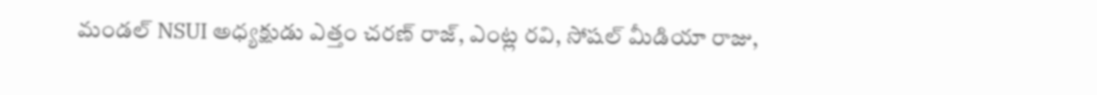మండల్ NSUI అధ్యక్షుడు ఎత్తం చరణ్ రాజ్, ఎంట్ల రవి, సోషల్ మీడియా రాజు,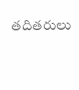తదితరులు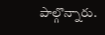పాల్గొన్నారు.